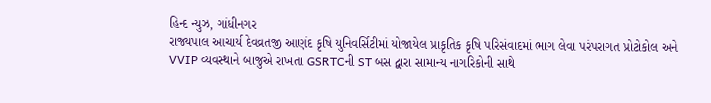હિન્દ ન્યુઝ, ગાંધીનગર
રાજ્યપાલ આચાર્ય દેવવ્રતજી આણંદ કૃષિ યુનિવર્સિટીમાં યોજાયેલ પ્રાકૃતિક કૃષિ પરિસંવાદમાં ભાગ લેવા પરંપરાગત પ્રોટોકોલ અને VVIP વ્યવસ્થાને બાજુએ રાખતા GSRTCની ST બસ દ્વારા સામાન્ય નાગરિકોની સાથે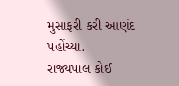મુસાફરી કરી આણંદ પહોંચ્યા.
રાજ્યપાલ કોઈ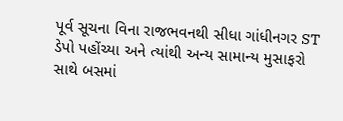પૂર્વ સૂચના વિના રાજભવનથી સીધા ગાંધીનગર ST ડેપો પહોંચ્યા અને ત્યાંથી અન્ય સામાન્ય મુસાફરો સાથે બસમાં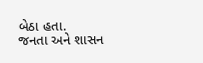બેઠા હતા.
જનતા અને શાસન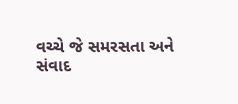વચ્ચે જે સમરસતા અને સંવાદ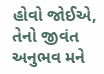હોવો જોઈએ, તેનો જીવંત અનુભવ મને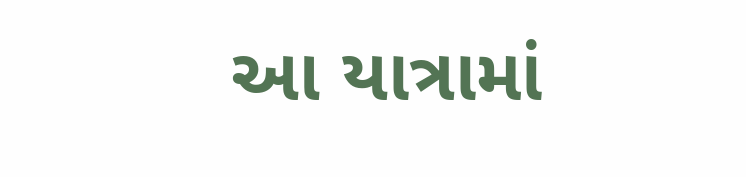આ યાત્રામાં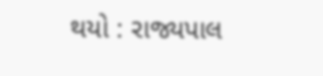થયો : રાજ્યપાલ